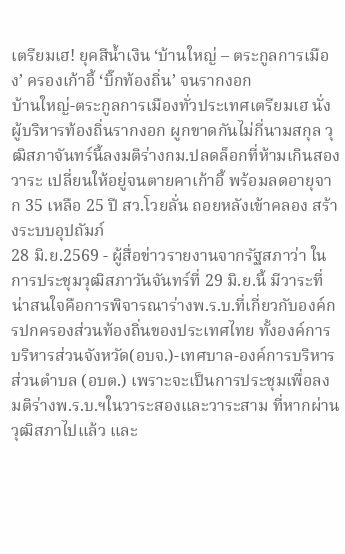เตรียมเฮ! ยุคสีน้ำเงิน ‘บ้านใหญ่ – ตระกูลการเมือง’ ครองเก้าอี้ ‘บิ๊กท้องถิ่น’ จนรากงอก
บ้านใหญ่-ตระกูลการเมืองทั่วประเทศเตรียมเฮ นั่งผู้บริหารท้องถิ่นรากงอก ผูกขาดกันไม่กี่นามสกุล วุฒิสภาจันทร์นี้ลงมติร่างกม.ปลดล็อกที่ห้ามเกินสองวาระ เปลี่ยนให้อยู่จนตายคาเก้าอี้ พร้อมลดอายุจาก 35 เหลือ 25 ปี สว.โวยลั่น ถอยหลังเข้าคลอง สร้างระบบอุปถัมภ์
28 มิ.ย.2569 - ผู้สื่อข่าวรายงานจากรัฐสภาว่า ในการประชุมวุฒิสภาวันจันทร์ที่ 29 มิ.ย.นี้ มีวาระที่น่าสนใจคือการพิจารณาร่างพ.ร.บ.ที่เกี่ยวกับองค์กรปกครองส่วนท้องถิ่นของประเทศไทย ทั้งองค์การบริหารส่วนจังหวัด(อบจ.)-เทศบาล-องค์การบริหารส่วนตำบล (อบต.) เพราะจะเป็นการประชุมเพื่อลงมติร่างพ.ร.บ.ฯในวาระสองและวาระสาม ที่หากผ่านวุฒิสภาไปแล้ว และ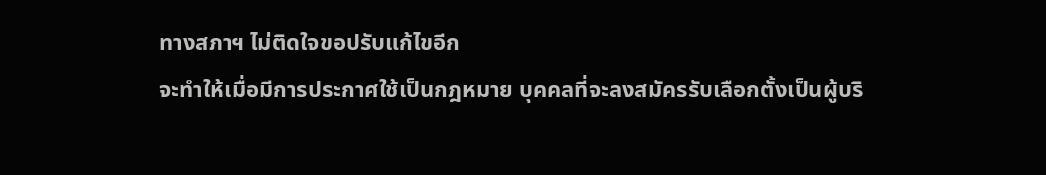ทางสภาฯ ไม่ติดใจขอปรับแก้ไขอีก
จะทำให้เมื่อมีการประกาศใช้เป็นกฎหมาย บุคคลที่จะลงสมัครรับเลือกตั้งเป็นผู้บริ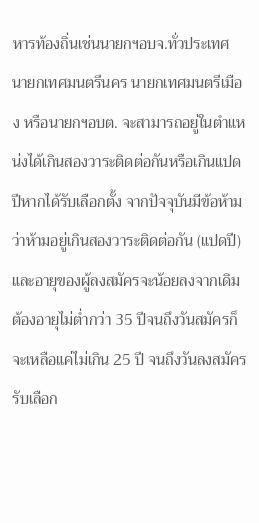หารท้องถิ่นเช่นนายกฯอบจ.ทั่วประเทศ นายกเทศมนตรีนคร นายกเทศมนตรีเมือง หรือนายกฯอบต. จะสามารถอยู่ในตำแหน่งได้เกินสองวาระติดต่อกันหรือเกินแปดปีหากได้รับเลือกตั้ง จากปัจจุบันมีข้อห้ามว่าห้ามอยู่เกินสองวาระติดต่อกัน (แปดปี) และอายุของผู้ลงสมัครจะน้อยลงจากเดิมต้องอายุไม่ต่ำกว่า 35 ปีจนถึงวันสมัครก็จะเหลือแค่ไม่เกิน 25 ปี จนถึงวันลงสมัครรับเลือก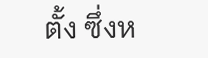ตั้ง ซึ่งห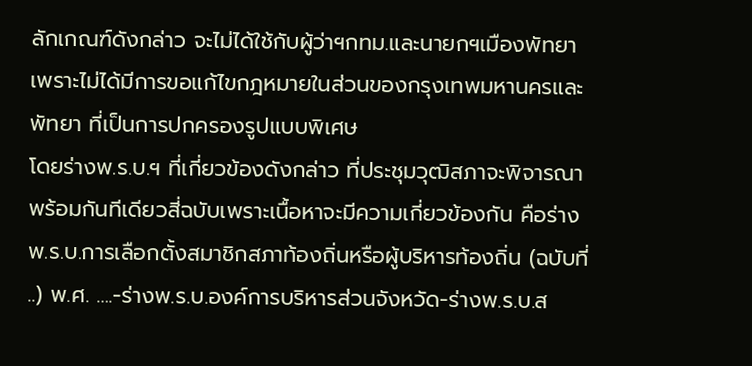ลักเกณฑ์ดังกล่าว จะไม่ได้ใช้กับผู้ว่าฯกทม.และนายกฯเมืองพัทยา เพราะไม่ได้มีการขอแก้ไขกฎหมายในส่วนของกรุงเทพมหานครและพัทยา ที่เป็นการปกครองรูปแบบพิเศษ
โดยร่างพ.ร.บ.ฯ ที่เกี่ยวข้องดังกล่าว ที่ประชุมวุฒิสภาจะพิจารณาพร้อมกันทีเดียวสี่ฉบับเพราะเนื้อหาจะมีความเกี่ยวข้องกัน คือร่างพ.ร.บ.การเลือกตั้งสมาชิกสภาท้องถิ่นหรือผู้บริหารท้องถิ่น (ฉบับที่ ..) พ.ศ. ….-ร่างพ.ร.บ.องค์การบริหารส่วนจังหวัด-ร่างพ.ร.บ.ส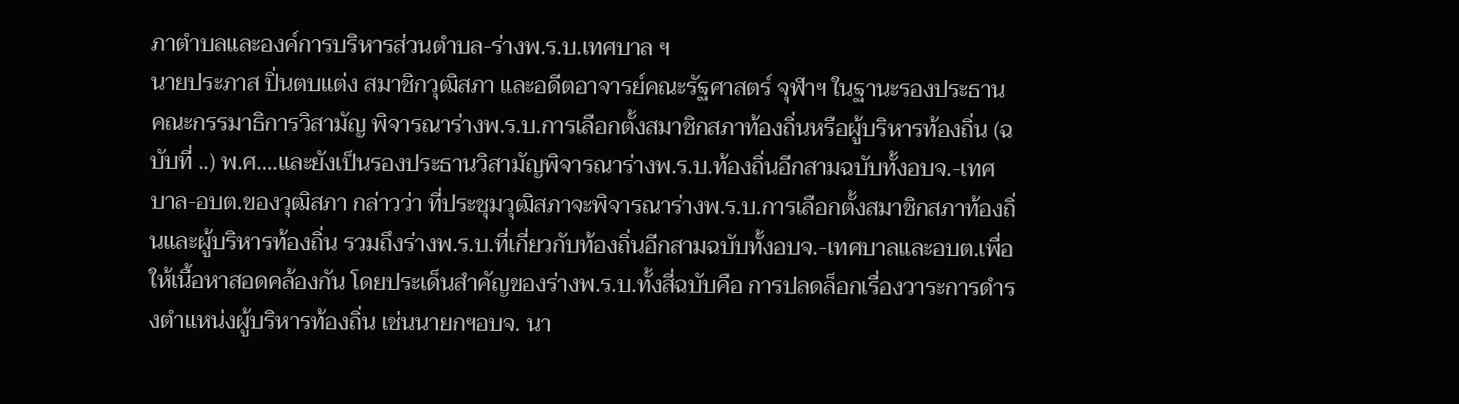ภาตำบลและองค์การบริหารส่วนตำบล-ร่างพ.ร.บ.เทศบาล ฯ
นายประภาส ปิ่นตบแต่ง สมาชิกวุฒิสภา และอดีตอาจารย์คณะรัฐศาสตร์ จุฬาฯ ในฐานะรองประธานคณะกรรมาธิการวิสามัญ พิจารณาร่างพ.ร.บ.การเลือกตั้งสมาชิกสภาท้องถิ่นหรือผู้บริหารท้องถิ่น (ฉบับที่ ..) พ.ศ….และยังเป็นรองประธานวิสามัญพิจารณาร่างพ.ร.บ.ท้องถิ่นอีกสามฉบับทั้งอบจ.-เทศบาล-อบต.ของวุฒิสภา กล่าวว่า ที่ประชุมวุฒิสภาจะพิจารณาร่างพ.ร.บ.การเลือกตั้งสมาชิกสภาท้องถิ่นและผู้บริหารท้องถิ่น รวมถึงร่างพ.ร.บ.ที่เกี่ยวกับท้องถิ่นอีกสามฉบับทั้งอบจ.-เทศบาลและอบต.เพื่อให้เนื้อหาสอดคล้องกัน โดยประเด็นสำคัญของร่างพ.ร.บ.ทั้งสี่ฉบับคือ การปลดล็อกเรื่องวาระการดำรงตำแหน่งผู้บริหารท้องถิ่น เช่นนายกฯอบจ. นา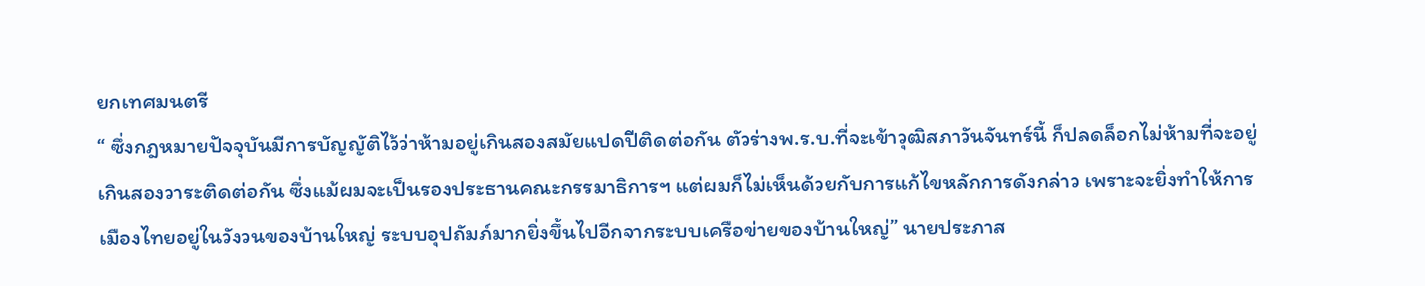ยกเทศมนตรี
“ ซึ่งกฎหมายปัจจุบันมีการบัญญัติไว้ว่าห้ามอยู่เกินสองสมัยแปดปีติดต่อกัน ตัวร่างพ.ร.บ.ที่จะเข้าวุฒิสภาวันจันทร์นี้ ก็ปลดล็อกไม่ห้ามที่จะอยู่เกินสองวาระติดต่อกัน ซึ่งแม้ผมจะเป็นรองประธานคณะกรรมาธิการฯ แต่ผมก็ไม่เห็นด้วยกับการแก้ไขหลักการดังกล่าว เพราะจะยิ่งทำให้การเมืองไทยอยู่ในวังวนของบ้านใหญ่ ระบบอุปถัมภ์มากยิ่งขึ้นไปอีกจากระบบเครือข่ายของบ้านใหญ่” นายประภาส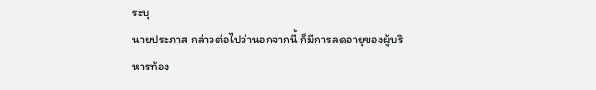ระบุ
นายประภาส กล่าวต่อไปว่านอกจากนี้ ก็มีการลดอายุของผู้บริหารท้อง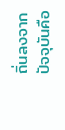ถิ่นลงจากปัจจุบันคือ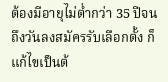ต้องมีอายุไม่ต่ำกว่า 35 ปีจนถึงวันลงสมัครรับเลือกตั้ง ก็แก้ไขเป็นต้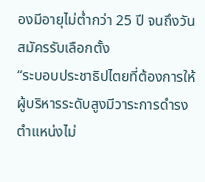องมีอายุไม่ต่ำกว่า 25 ปี จนถึงวันสมัครรับเลือกตั้ง
“ระบอบประชาธิปไตยที่ต้องการให้ผู้บริหารระดับสูงมีวาระการดำรงตำแหน่งไม่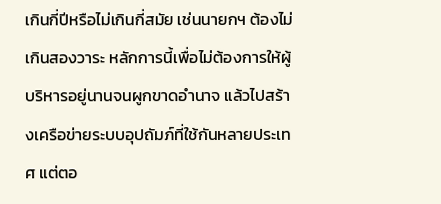เกินกี่ปีหรือไม่เกินกี่สมัย เช่นนายกฯ ต้องไม่เกินสองวาระ หลักการนี้เพื่อไม่ต้องการให้ผู้บริหารอยู่นานจนผูกขาดอำนาจ แล้วไปสร้างเครือข่ายระบบอุปถัมภ์ที่ใช้กันหลายประเทศ แต่ตอ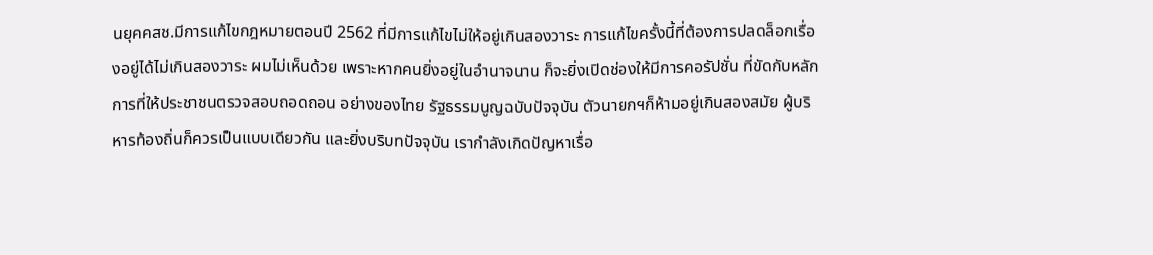นยุคคสช.มีการแก้ไขกฎหมายตอนปี 2562 ที่มีการแก้ไขไม่ให้อยู่เกินสองวาระ การแก้ไขครั้งนี้ที่ต้องการปลดล็อกเรื่องอยู่ได้ไม่เกินสองวาระ ผมไม่เห็นด้วย เพราะหากคนยิ่งอยู่ในอำนาจนาน ก็จะยิ่งเปิดช่องให้มีการคอรัปชั่น ที่ขัดกับหลักการที่ให้ประชาชนตรวจสอบถอดถอน อย่างของไทย รัฐธรรมนูญฉบับปัจจุบัน ตัวนายกฯก็ห้ามอยู่เกินสองสมัย ผู้บริหารท้องถิ่นก็ควรเป็นแบบเดียวกัน และยิ่งบริบทปัจจุบัน เรากำลังเกิดปัญหาเรื่อ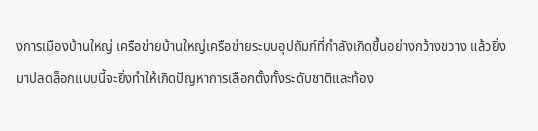งการเมืองบ้านใหญ่ เครือข่ายบ้านใหญ่เครือข่ายระบบอุปถัมภ์ที่กำลังเกิดขึ้นอย่างกว้างขวาง แล้วยิ่งมาปลดล็อกแบบนี้จะยิ่งทำให้เกิดปัญหาการเลือกตั้งทั้งระดับชาติและท้อง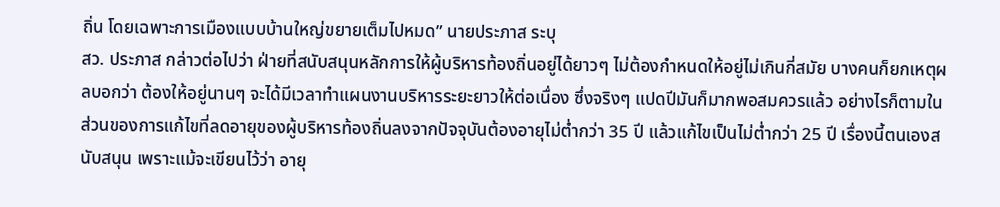ถิ่น โดยเฉพาะการเมืองแบบบ้านใหญ่ขยายเต็มไปหมด” นายประภาส ระบุ
สว. ประภาส กล่าวต่อไปว่า ฝ่ายที่สนับสนุนหลักการให้ผู้บริหารท้องถิ่นอยู่ได้ยาวๆ ไม่ต้องกำหนดให้อยู่ไม่เกินกี่สมัย บางคนก็ยกเหตุผลบอกว่า ต้องให้อยู่นานๆ จะได้มีเวลาทำแผนงานบริหารระยะยาวให้ต่อเนื่อง ซึ่งจริงๆ แปดปีมันก็มากพอสมควรแล้ว อย่างไรก็ตามในส่วนของการแก้ไขที่ลดอายุของผู้บริหารท้องถิ่นลงจากปัจจุบันต้องอายุไม่ต่ำกว่า 35 ปี แล้วแก้ไขเป็นไม่ต่ำกว่า 25 ปี เรื่องนี้ตนเองสนับสนุน เพราะแม้จะเขียนไว้ว่า อายุ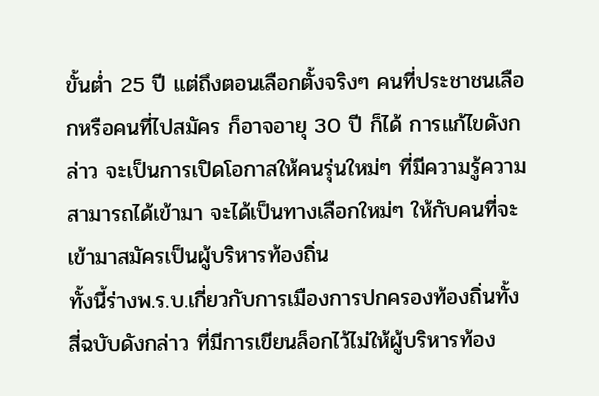ขั้นต่ำ 25 ปี แต่ถึงตอนเลือกตั้งจริงๆ คนที่ประชาชนเลือกหรือคนที่ไปสมัคร ก็อาจอายุ 30 ปี ก็ได้ การแก้ไขดังกล่าว จะเป็นการเปิดโอกาสให้คนรุ่นใหม่ๆ ที่มีความรู้ความสามารถได้เข้ามา จะได้เป็นทางเลือกใหม่ๆ ให้กับคนที่จะเข้ามาสมัครเป็นผู้บริหารท้องถิ่น
ทั้งนี้ร่างพ.ร.บ.เกี่ยวกับการเมืองการปกครองท้องถิ่นทั้งสี่ฉบับดังกล่าว ที่มีการเขียนล็อกไว้ไม่ให้ผู้บริหารท้อง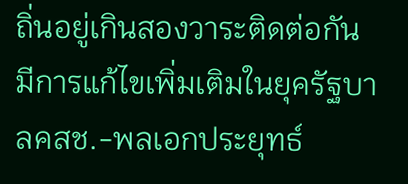ถิ่นอยู่เกินสองวาระติดต่อกัน มีการแก้ไขเพิ่มเติมในยุครัฐบาลคสช.-พลเอกประยุทธ์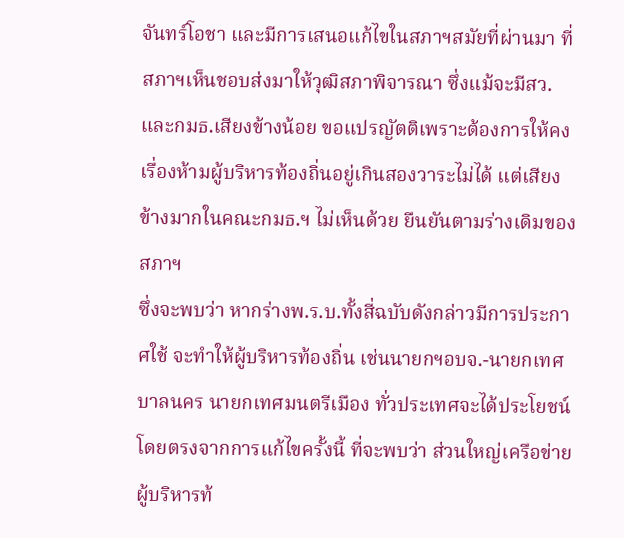จันทร์โอชา และมีการเสนอแก้ไขในสภาฯสมัยที่ผ่านมา ที่สภาฯเห็นชอบส่งมาให้วุฒิสภาพิจารณา ซึ่งแม้จะมีสว.และกมธ.เสียงข้างน้อย ขอแปรญัตติเพราะต้องการให้คงเรื่องห้ามผู้บริหารท้องถิ่นอยู่เกินสองวาระไม่ได้ แต่เสียงข้างมากในคณะกมธ.ฯ ไม่เห็นด้วย ยืนยันตามร่างเดิมของสภาฯ
ซึ่งจะพบว่า หากร่างพ.ร.บ.ทั้งสี่ฉบับดังกล่าวมีการประกาศใช้ จะทำให้ผู้บริหารท้องถิ่น เช่นนายกฯอบจ.-นายกเทศบาลนคร นายกเทศมนตรีเมือง ทั่วประเทศจะได้ประโยชน์โดยตรงจากการแก้ไขครั้งนี้ ที่จะพบว่า ส่วนใหญ่เครือข่ายผู้บริหารท้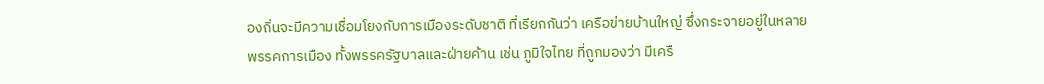องถิ่นจะมีความเชื่อมโยงกับการเมืองระดับชาติ ที่เรียกกันว่า เครือข่ายบ้านใหญ่ ซึ่งกระจายอยู่ในหลายพรรคการเมือง ทั้งพรรครัฐบาลและฝ่ายค้าน เช่น ภูมิใจไทย ที่ถูกมองว่า มีเครื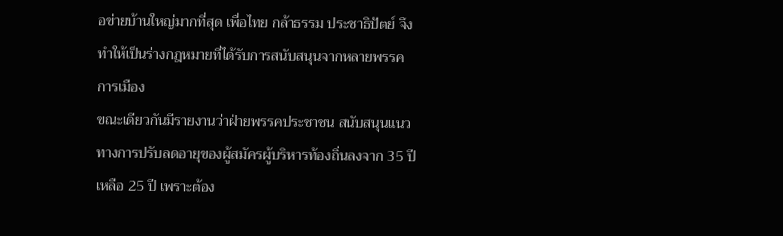อข่ายบ้านใหญ่มากที่สุด เพื่อไทย กล้าธรรม ประชาธิปัตย์ จึงทำให้เป็นร่างกฎหมายที่ได้รับการสนับสนุนจากหลายพรรคการเมือง
ขณะเดียวกันมีรายงานว่าฝ่ายพรรคประชาชน สนับสนุนแนวทางการปรับลดอายุของผู้สมัครผู้บริหารท้องถิ่นลงจาก 35 ปีเหลือ 25 ปี เพราะต้อง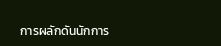การผลักดันนักการ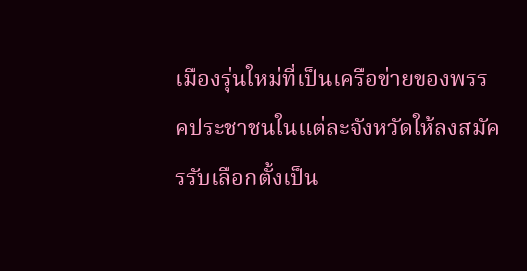เมืองรุ่นใหม่ที่เป็นเครือข่ายของพรรคประชาชนในแต่ละจังหวัดให้ลงสมัครรับเลือกตั้งเป็น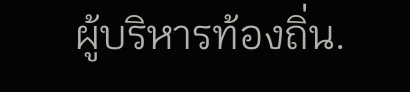ผู้บริหารท้องถิ่น.